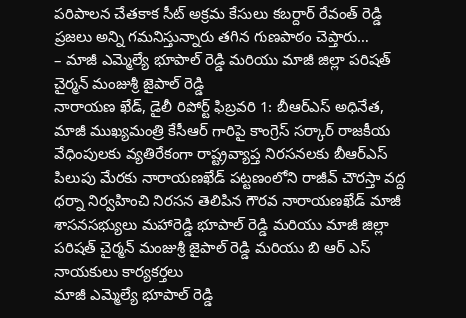పరిపాలన చేతకాక సీట్ అక్రమ కేసులు కబర్దార్ రేవంత్ రెడ్డి ప్రజలు అన్ని గమనిస్తున్నారు తగిన గుణపాఠం చెప్తారు…
– మాజీ ఎమ్మెల్యే భూపాల్ రెడ్డి మరియు మాజీ జిల్లా పరిషత్ చైర్మన్ మంజుశ్రీ జైపాల్ రెడ్డి
నారాయణ ఖేడ్, డైలీ రిపోర్ట్ ఫిబ్రవరి 1: బీఆర్ఎస్ అధినేత, మాజీ ముఖ్యమంత్రి కేసీఆర్ గారిపై కాంగ్రెస్ సర్కార్ రాజకీయ వేధింపులకు వ్యతిరేకంగా రాష్ట్రవ్యాప్త నిరసనలకు బీఆర్ఎస్ పిలుపు మేరకు నారాయణఖేడ్ పట్టణంలోని రాజీవ్ చౌరస్తా వద్ద ధర్నా నిర్వహించి నిరసన తెలిపిన గౌరవ నారాయణఖేడ్ మాజీ శాసనసభ్యులు మహారెడ్డి భూపాల్ రెడ్డి మరియు మాజీ జిల్లా పరిషత్ చైర్మన్ మంజుశ్రీ జైపాల్ రెడ్డి మరియు బి ఆర్ ఎస్ నాయకులు కార్యకర్తలు
మాజీ ఎమ్మెల్యే భూపాల్ రెడ్డి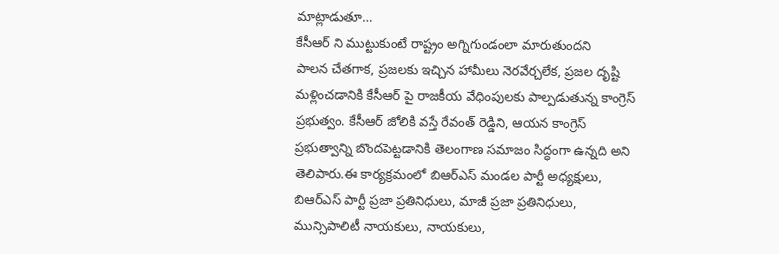మాట్లాడుతూ…
కేసీఆర్ ని ముట్టుకుంటే రాష్ట్రం అగ్నిగుండంలా మారుతుందని
పాలన చేతగాక, ప్రజలకు ఇచ్చిన హామీలు నెరవేర్చలేక, ప్రజల దృష్టి మళ్లించడానికి కేసీఆర్ పై రాజకీయ వేధింపులకు పాల్పడుతున్న కాంగ్రెస్ ప్రభుత్వం. కేసీఆర్ జోలికి వస్తే రేవంత్ రెడ్డిని, ఆయన కాంగ్రెస్ ప్రభుత్వాన్ని బొందపెట్టడానికి తెలంగాణ సమాజం సిద్ధంగా ఉన్నది అని తెలిపారు.ఈ కార్యక్రమంలో బిఆర్ఎస్ మండల పార్టీ అధ్యక్షులు, బిఆర్ఎస్ పార్టీ ప్రజా ప్రతినిధులు, మాజీ ప్రజా ప్రతినిధులు, మున్సిపాలిటీ నాయకులు, నాయకులు,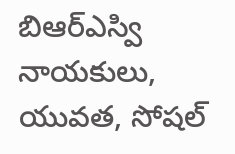బిఆర్ఎస్వి నాయకులు, యువత, సోషల్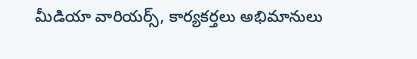మీడియా వారియర్స్, కార్యకర్తలు అభిమానులు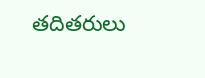తదితరులు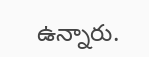ఉన్నారు.